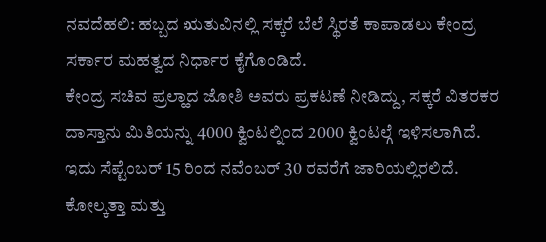ನವದೆಹಲಿ: ಹಬ್ಬದ ಋತುವಿನಲ್ಲಿ ಸಕ್ಕರೆ ಬೆಲೆ ಸ್ಥಿರತೆ ಕಾಪಾಡಲು ಕೇಂದ್ರ ಸರ್ಕಾರ ಮಹತ್ವದ ನಿರ್ಧಾರ ಕೈಗೊಂಡಿದೆ.
ಕೇಂದ್ರ ಸಚಿವ ಪ್ರಲ್ಹಾದ ಜೋಶಿ ಅವರು ಪ್ರಕಟಣೆ ನೀಡಿದ್ದು, ಸಕ್ಕರೆ ವಿತರಕರ ದಾಸ್ತಾನು ಮಿತಿಯನ್ನು 4000 ಕ್ವಿಂಟಲ್ನಿಂದ 2000 ಕ್ವಿಂಟಲ್ಗೆ ಇಳಿಸಲಾಗಿದೆ. ಇದು ಸೆಪ್ಟೆಂಬರ್ 15 ರಿಂದ ನವೆಂಬರ್ 30 ರವರೆಗೆ ಜಾರಿಯಲ್ಲಿರಲಿದೆ. ಕೋಲ್ಕತ್ತಾ ಮತ್ತು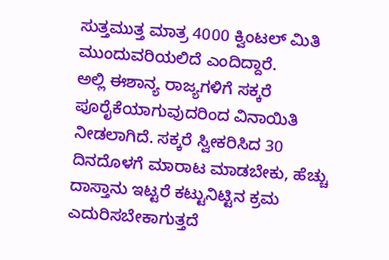ಸುತ್ತಮುತ್ತ ಮಾತ್ರ 4000 ಕ್ವಿಂಟಲ್ ಮಿತಿ ಮುಂದುವರಿಯಲಿದೆ ಎಂದಿದ್ದಾರೆ.
ಅಲ್ಲಿ ಈಶಾನ್ಯ ರಾಜ್ಯಗಳಿಗೆ ಸಕ್ಕರೆ ಪೂರೈಕೆಯಾಗುವುದರಿಂದ ವಿನಾಯಿತಿ ನೀಡಲಾಗಿದೆ. ಸಕ್ಕರೆ ಸ್ವೀಕರಿಸಿದ 30 ದಿನದೊಳಗೆ ಮಾರಾಟ ಮಾಡಬೇಕು, ಹೆಚ್ಚು ದಾಸ್ತಾನು ಇಟ್ಟರೆ ಕಟ್ಟುನಿಟ್ಟಿನ ಕ್ರಮ ಎದುರಿಸಬೇಕಾಗುತ್ತದೆ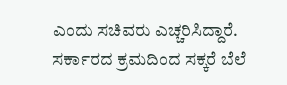ಎಂದು ಸಚಿವರು ಎಚ್ಚರಿಸಿದ್ದಾರೆ. ಸರ್ಕಾರದ ಕ್ರಮದಿಂದ ಸಕ್ಕರೆ ಬೆಲೆ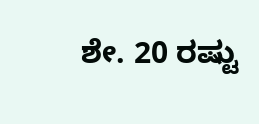ಶೇ. 20 ರಷ್ಟು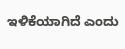ಇಳಿಕೆಯಾಗಿದೆ ಎಂದು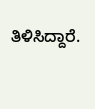ತಿಳಿಸಿದ್ದಾರೆ.